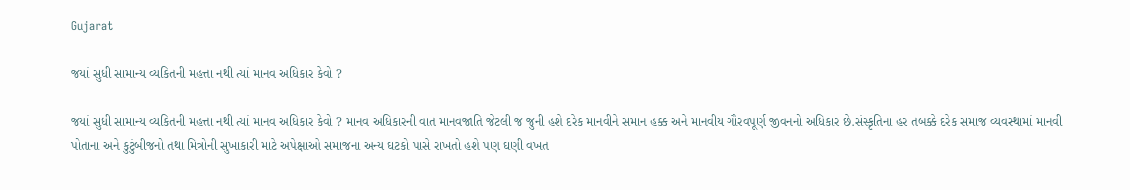Gujarat

જયાં સુધી સામાન્ય વ્યકિતની મહત્તા નથી ત્યાં માનવ અધિકાર કેવો ?

જયાં સુધી સામાન્ય વ્યકિતની મહત્તા નથી ત્યાં માનવ અધિકાર કેવો ? માનવ અધિકારની વાત માનવજાતિ જેટલી જ જુની હશે દરેક માનવીને સમાન હક્ક અને માનવીય ગૌરવપૂર્ણ જીવનનો અધિકાર છે.સંસ્કૃતિના હર તબક્કે દરેક સમાજ વ્યવસ્થામાં માનવી પોતાના અને કુટુંબીજનો તથા મિત્રોની સુખાકારી માટે અપેક્ષાઓ સમાજના અન્ય ઘટકો પાસે રાખતો હશે પણ ઘણી વખત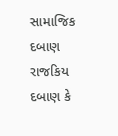સામાજિક દબાણ રાજકિય દબાણ કે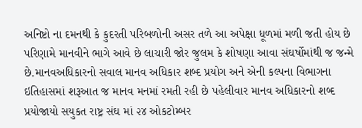અનિષ્ટો ના દમનથી કે કુદરતી પરિબળોની અસર તળે આ અપેક્ષા ધૂળમાં મળી જતી હોય છે પરિણામે માનવીને ભાગે આવે છે લાચારી જોર જુલમ કે શોષણા આવા સંઘર્ષોમાંથી જ જન્મે છે.માનવઅધિકારનો સવાલ માનવ અધિકાર શબ્દ પ્રયોગ અને એની કલ્પના વિભાગના ઇતિહાસમાં શરૂઆત જ માનવ મનમાં રમતી રહી છે પહેલીવાર માનવ અધિકારનો શબ્દ પ્રયોજાયો સયુકત રાષ્ટ્ર સંઘ માં ૨૪ ઓકટોમ્બર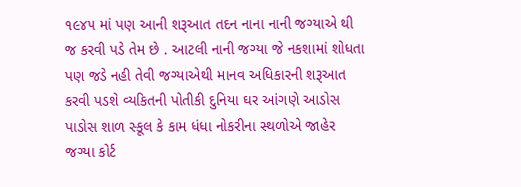૧૯૪૫ માં પણ આની શરૂઆત તદન નાના નાની જગ્યાએ થી જ કરવી પડે તેમ છે . આટલી નાની જગ્યા જે નકશામાં શોધતા પણ જડે નહી તેવી જગ્યાએથી માનવ અધિકારની શરૂઆત કરવી પડશે વ્યકિતની પોતીકી દુનિયા ઘર આંગણે આડોસ પાડોસ શાળ સ્કૂલ કે કામ ધંધા નોકરીના સ્થળોએ જાહેર જગ્યા કોર્ટ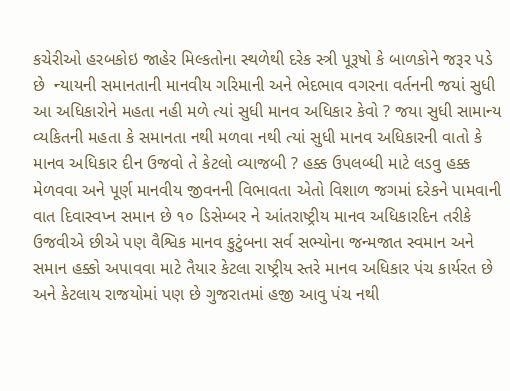કચેરીઓ હરબકોઇ જાહેર મિલ્કતોના સ્થળેથી દરેક સ્ત્રી પૂરૂષો કે બાળકોને જરૂર પડે છે  ન્યાયની સમાનતાની માનવીય ગરિમાની અને ભેદભાવ વગરના વર્તનની જયાં સુધી આ અધિકારોને મહતા નહી મળે ત્યાં સુધી માનવ અધિકાર કેવો ? જયા સુધી સામાન્ય વ્યકિતની મહતા કે સમાનતા નથી મળવા નથી ત્યાં સુધી માનવ અધિકારની વાતો કે માનવ અધિકાર દીન ઉજવો તે કેટલો વ્યાજબી ? હક્ક ઉપલબ્ધી માટે લડવુ હક્ક મેળવવા અને પૂર્ણ માનવીય જીવનની વિભાવતા એતો વિશાળ જગમાં દરેકને પામવાની વાત દિવાસ્વપ્ન સમાન છે ૧૦ ડિસેમ્બર ને આંતરાષ્ટ્રીય માનવ અધિકારદિન તરીકે ઉજવીએ છીએ પણ વૈશ્વિક માનવ કુટુંબના સર્વ સભ્યોના જન્મજાત સ્વમાન અને સમાન હક્કો અપાવવા માટે તૈયાર કેટલા રાષ્ટ્રીય સ્તરે માનવ અધિકાર પંચ કાર્યરત છે અને કેટલાય રાજયોમાં પણ છે ગુજરાતમાં હજી આવુ પંચ નથી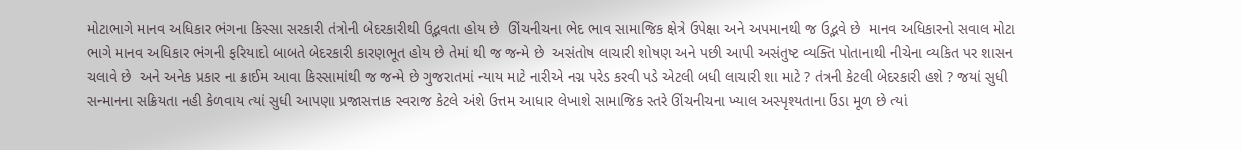મોટાભાગે માનવ અધિકાર ભંગના કિસ્સા સરકારી તંત્રોની બેદરકારીથી ઉદ્ભવતા હોય છે  ઊંચનીચના ભેદ ભાવ સામાજિક ક્ષેત્રે ઉપેક્ષા અને અપમાનથી જ ઉદ્ભવે છે  માનવ અધિકારનો સવાલ મોટા ભાગે માનવ અધિકાર ભંગની ફરિયાદો બાબતે બેદરકારી કારણભૂત હોય છે તેમાં થી જ જન્મે છે  અસંતોષ લાચારી શોષણ અને પછી આપી અસંતુષ્ટ વ્યક્તિ પોતાનાથી નીચેના વ્યકિત પર શાસન ચલાવે છે  અને અનેક પ્રકાર ના ક્રાઈમ આવા કિસ્સામાંથી જ જન્મે છે ગુજરાતમાં ન્યાય માટે નારીએ નગ્ન પરેડ કરવી પડે એટલી બધી લાચારી શા માટે ? તંત્રની કેટલી બેદરકારી હશે ? જયાં સુધી સન્માનના સક્રિયતા નહી કેળવાય ત્યાં સુધી આપણા પ્રજાસત્તાક સ્વરાજ કેટલે અંશે ઉત્તમ આધાર લેખાશે સામાજિક સ્તરે ઊંચનીચના ખ્યાલ અસ્પૃશ્યતાના ઉંડા મૂળ છે ત્યાં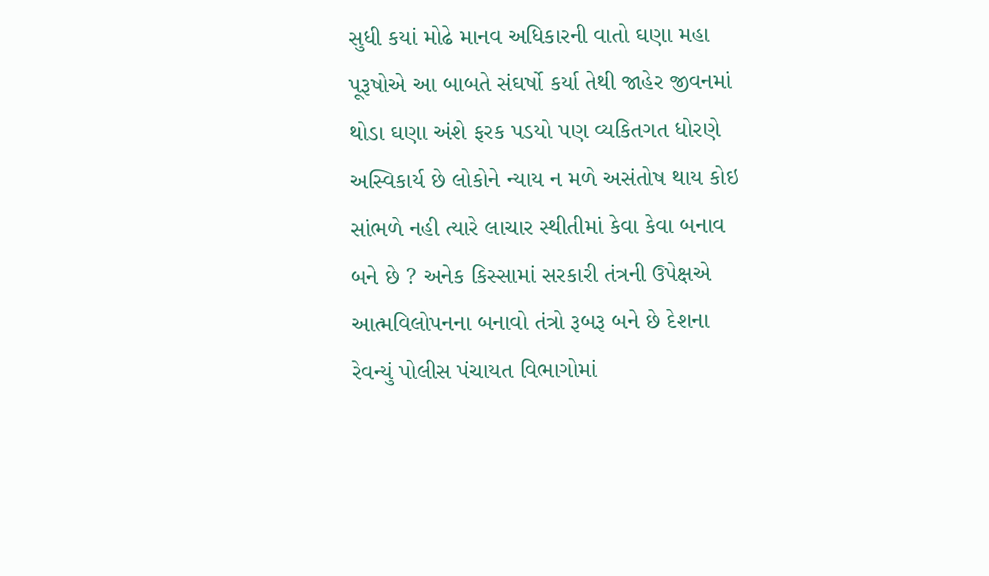સુધી કયાં મોઢે માનવ અધિકારની વાતો ઘણા મહા પૂરૂષોએ આ બાબતે સંઘર્ષો કર્યા તેથી જાહેર જીવનમાં થોડા ઘણા અંશે ફરક પડયો પણ વ્યકિતગત ધોરણે અસ્વિકાર્ય છે લોકોને ન્યાય ન મળે અસંતોષ થાય કોઇ સાંભળે નહી ત્યારે લાચાર સ્થીતીમાં કેવા કેવા બનાવ બને છે ? અનેક કિસ્સામાં સરકારી તંત્રની ઉપેક્ષએ આત્મવિલોપનના બનાવો તંત્રો રૂબરૂ બને છે દેશના રેવન્યું પોલીસ પંચાયત વિભાગોમાં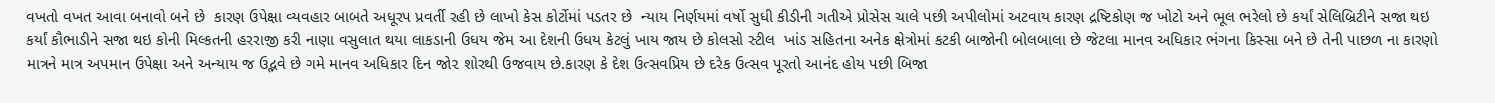વખતો વખત આવા બનાવો બને છે  કારણ ઉપેક્ષા વ્યવહાર બાબતે અધૂરપ પ્રવર્તી રહી છે લાખો કેસ કોર્ટોમાં પડતર છે  ન્યાય નિર્ણયમાં વર્ષો સુધી કીડીની ગતીએ પ્રોસેસ ચાલે પછી અપીલોમાં અટવાય કારણ દ્રષ્ટિકોણ જ ખોટો અને ભૂલ ભરેલો છે કર્યાં સેલિબ્રિટીને સજા થઇ કર્યાં કૌભાડીને સજા થઇ કોની મિલ્કતની હરરાજી કરી નાણા વસુલાત થયા લાકડાની ઉધય જેમ આ દેશની ઉધય કેટલું ખાય જાય છે કોલસો સ્ટીલ  ખાંડ સહિતના અનેક ક્ષેત્રોમાં કટકી બાજોની બોલબાલા છે જેટલા માનવ અધિકાર ભંગના કિસ્સા બને છે તેની પાછળ ના કારણો માત્રને માત્ર અપમાન ઉપેક્ષા અને અન્યાય જ ઉદ્ભવે છે ગમે માનવ અધિકાર દિન જો૨ શોરથી ઉજવાય છે.કારણ કે દેશ ઉત્સવપ્રિય છે દરેક ઉત્સવ પૂરતો આનંદ હોય પછી બિજા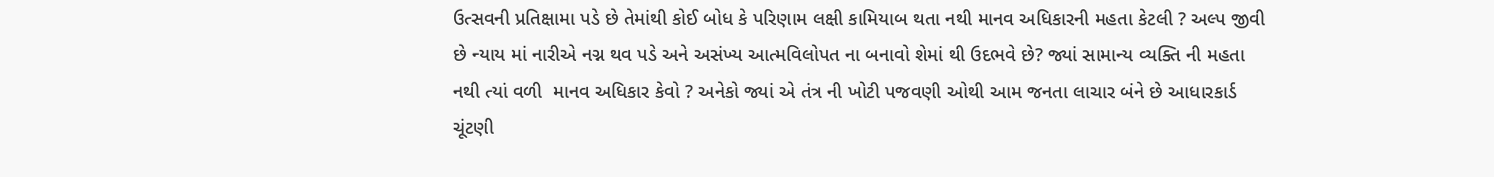ઉત્સવની પ્રતિક્ષામા પડે છે તેમાંથી કોઈ બોધ કે પરિણામ લક્ષી કામિયાબ થતા નથી માનવ અધિકારની મહતા કેટલી ? અલ્પ જીવી છે ન્યાય માં નારીએ નગ્ન થવ પડે અને અસંખ્ય આત્મવિલોપત ના બનાવો શેમાં થી ઉદભવે છે? જ્યાં સામાન્ય વ્યક્તિ ની મહતા નથી ત્યાં વળી  માનવ અધિકાર કેવો ? અનેકો જ્યાં એ તંત્ર ની ખોટી પજવણી ઓથી આમ જનતા લાચાર બંને છે આધારકાર્ડ ચૂંટણી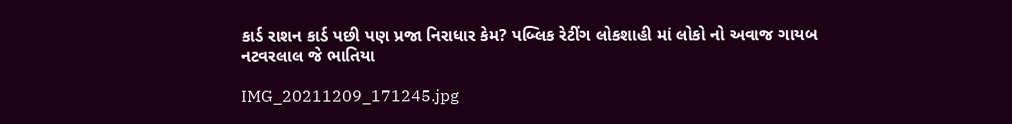કાર્ડ રાશન કાર્ડ પછી પણ પ્રજા નિરાધાર કેમ? પબ્લિક રેટીંગ લોકશાહી માં લોકો નો અવાજ ગાયબ
નટવરલાલ જે ભાતિયા

IMG_20211209_171245.jpg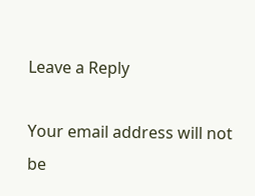Leave a Reply

Your email address will not be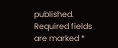published. Required fields are marked *